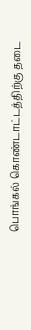பொங்கல் கொண்டாட்டத்திற்கு தடை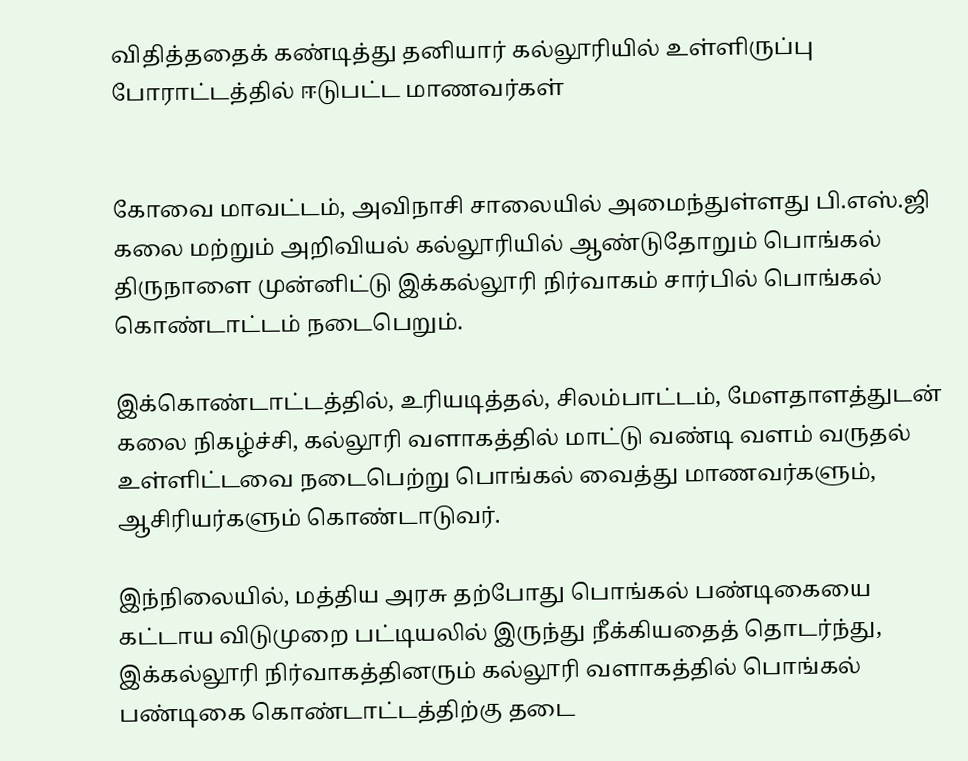விதித்ததைக் கண்டித்து தனியார் கல்லூரியில் உள்ளிருப்பு போராட்டத்தில் ஈடுபட்ட மாணவர்கள்


கோவை மாவட்டம், அவிநாசி சாலையில் அமைந்துள்ளது பி.எஸ்.ஜி கலை மற்றும் அறிவியல் கல்லூரியில் ஆண்டுதோறும் பொங்கல் திருநாளை முன்னிட்டு இக்கல்லூரி நிர்வாகம் சார்பில் பொங்கல் கொண்டாட்டம் நடைபெறும்.

இக்கொண்டாட்டத்தில், உரியடித்தல், சிலம்பாட்டம், மேளதாளத்துடன் கலை நிகழ்ச்சி, கல்லூரி வளாகத்தில் மாட்டு வண்டி வளம் வருதல் உள்ளிட்டவை நடைபெற்று பொங்கல் வைத்து மாணவர்களும், ஆசிரியர்களும் கொண்டாடுவர்.

இந்நிலையில், மத்திய அரசு தற்போது பொங்கல் பண்டிகையை கட்டாய விடுமுறை பட்டியலில் இருந்து நீக்கியதைத் தொடர்ந்து, இக்கல்லூரி நிர்வாகத்தினரும் கல்லூரி வளாகத்தில் பொங்கல் பண்டிகை கொண்டாட்டத்திற்கு தடை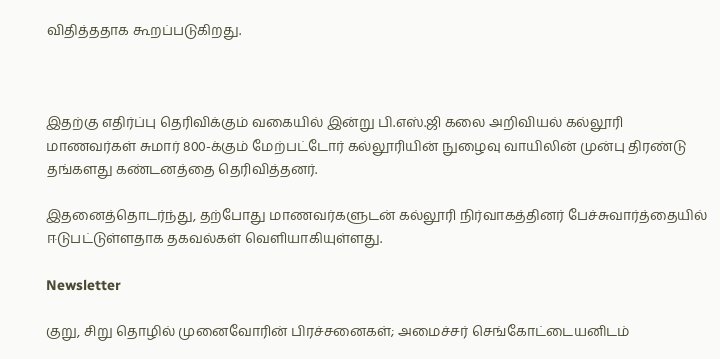விதித்ததாக கூறப்படுகிறது.



இதற்கு எதிர்ப்பு தெரிவிக்கும் வகையில் இன்று பி.எஸ்.ஜி கலை அறிவியல் கல்லூரி மாணவர்கள் சுமார் 800-க்கும் மேற்பட்டோர் கல்லூரியின் நுழைவு வாயிலின் முன்பு திரண்டு தங்களது கண்டனத்தை தெரிவித்தனர்.

இதனைத்தொடர்ந்து, தற்போது மாணவர்களுடன் கல்லூரி நிர்வாகத்தினர் பேச்சுவார்த்தையில் ஈடுபட்டுள்ளதாக தகவல்கள் வெளியாகியுள்ளது.

Newsletter

குறு, சிறு தொழில் முனைவோரின் பிரச்சனைகள்; அமைச்சர் செங்கோட்டையனிடம்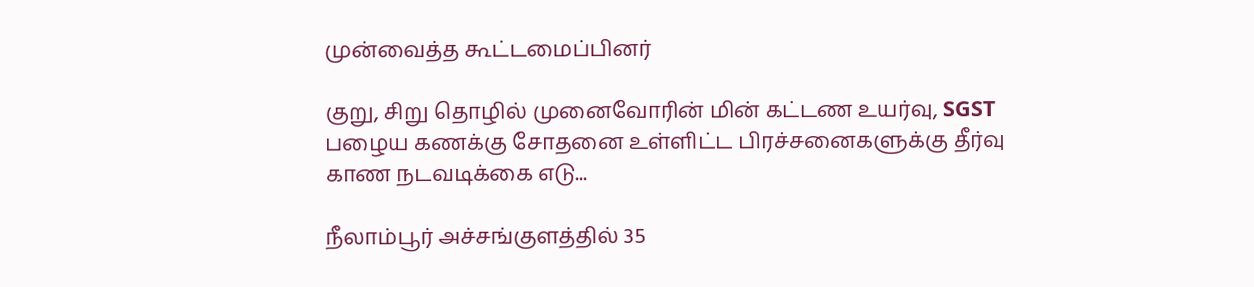முன்வைத்த கூட்டமைப்பினர்

குறு, சிறு தொழில் முனைவோரின் மின் கட்டண உயர்வு, SGST பழைய கணக்கு சோதனை உள்ளிட்ட பிரச்சனைகளுக்கு தீர்வு காண நடவடிக்கை எடு...

நீலாம்பூர் அச்சங்குளத்தில் 35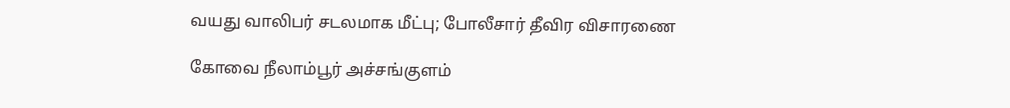வயது வாலிபர் சடலமாக மீட்பு; போலீசார் தீவிர விசாரணை

கோவை நீலாம்பூர் அச்சங்குளம்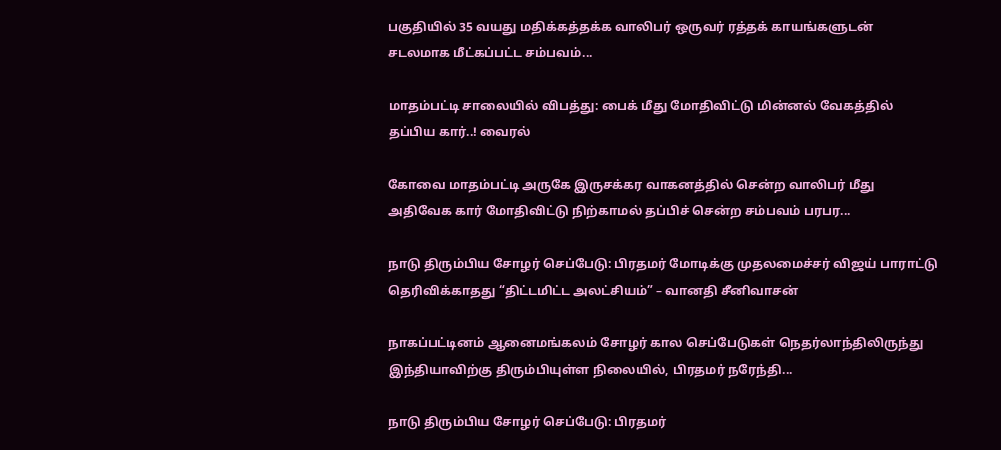பகுதியில் 35 வயது மதிக்கத்தக்க வாலிபர் ஒருவர் ரத்தக் காயங்களுடன் சடலமாக மீட்கப்பட்ட சம்பவம்...

மாதம்பட்டி சாலையில் விபத்து: பைக் மீது மோதிவிட்டு மின்னல் வேகத்தில் தப்பிய கார்..! வைரல்

கோவை மாதம்பட்டி அருகே இருசக்கர வாகனத்தில் சென்ற வாலிபர் மீது அதிவேக கார் மோதிவிட்டு நிற்காமல் தப்பிச் சென்ற சம்பவம் பரபர...

நாடு திரும்பிய சோழர் செப்பேடு: பிரதமர் மோடிக்கு முதலமைச்சர் விஜய் பாராட்டு தெரிவிக்காதது “திட்டமிட்ட அலட்சியம்” – வானதி சீனிவாசன்

நாகப்பட்டினம் ஆனைமங்கலம் சோழர் கால செப்பேடுகள் நெதர்லாந்திலிருந்து இந்தியாவிற்கு திரும்பியுள்ள நிலையில், பிரதமர் நரேந்தி...

நாடு திரும்பிய சோழர் செப்பேடு: பிரதமர்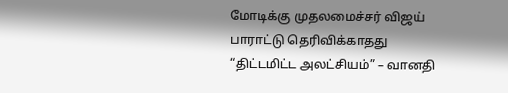மோடிக்கு முதலமைச்சர் விஜய் பாராட்டு தெரிவிக்காதது “திட்டமிட்ட அலட்சியம்” – வானதி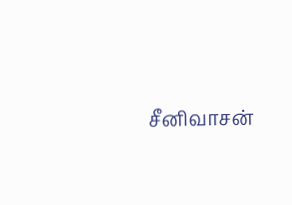சீனிவாசன்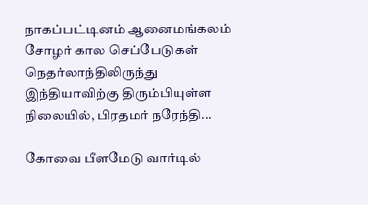நாகப்பட்டினம் ஆனைமங்கலம் சோழர் கால செப்பேடுகள் நெதர்லாந்திலிருந்து இந்தியாவிற்கு திரும்பியுள்ள நிலையில், பிரதமர் நரேந்தி...

கோவை பீளமேடு வார்டில்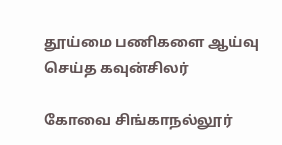தூய்மை பணிகளை ஆய்வு செய்த கவுன்சிலர்

கோவை சிங்காநல்லூர்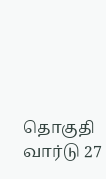தொகுதி வார்டு 27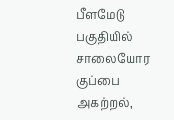பீளமேடு பகுதியில் சாலையோர குப்பை அகற்றல்,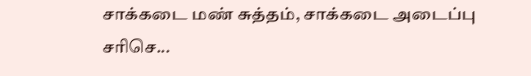சாக்கடை மண் சுத்தம், சாக்கடை அடைப்பு சரிசெ...